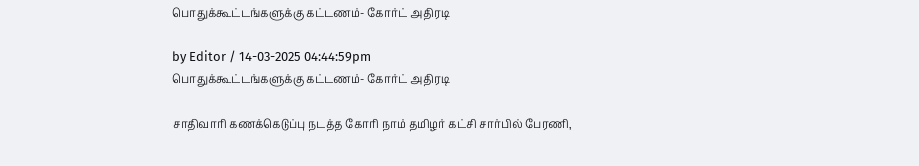பொதுக்கூட்டங்களுக்கு கட்டணம்- கோர்ட் அதிரடி

by Editor / 14-03-2025 04:44:59pm
பொதுக்கூட்டங்களுக்கு கட்டணம்- கோர்ட் அதிரடி

சாதிவாரி கணக்கெடுப்பு நடத்த கோரி நாம் தமிழர் கட்சி சார்பில் பேரணி,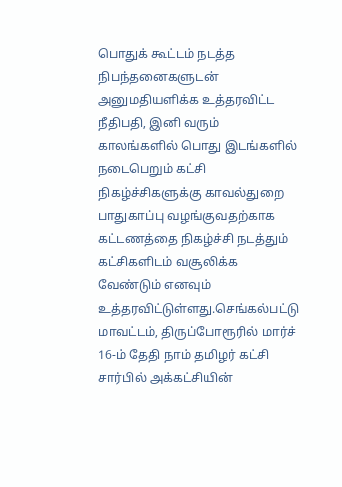பொதுக் கூட்டம் நடத்த நிபந்தனைகளுடன் அனுமதியளிக்க உத்தரவிட்ட நீதிபதி, இனி வரும் காலங்களில் பொது இடங்களில் நடைபெறும் கட்சி நிகழ்ச்சிகளுக்கு காவல்துறை பாதுகாப்பு வழங்குவதற்காக கட்டணத்தை நிகழ்ச்சி நடத்தும் கட்சிகளிடம் வசூலிக்க வேண்டும் எனவும் உத்தரவிட்டுள்ளது.செங்கல்பட்டு மாவட்டம், திருப்போரூரில் மார்ச் 16-ம் தேதி நாம் தமிழர் கட்சி சார்பில் அக்கட்சியின்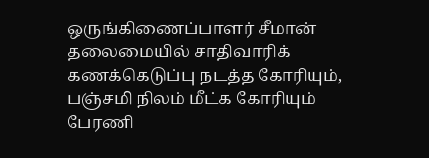ஒருங்கிணைப்பாளர் சீமான் தலைமையில் சாதிவாரிக் கணக்கெடுப்பு நடத்த கோரியும், பஞ்சமி நிலம் மீட்க கோரியும் பேரணி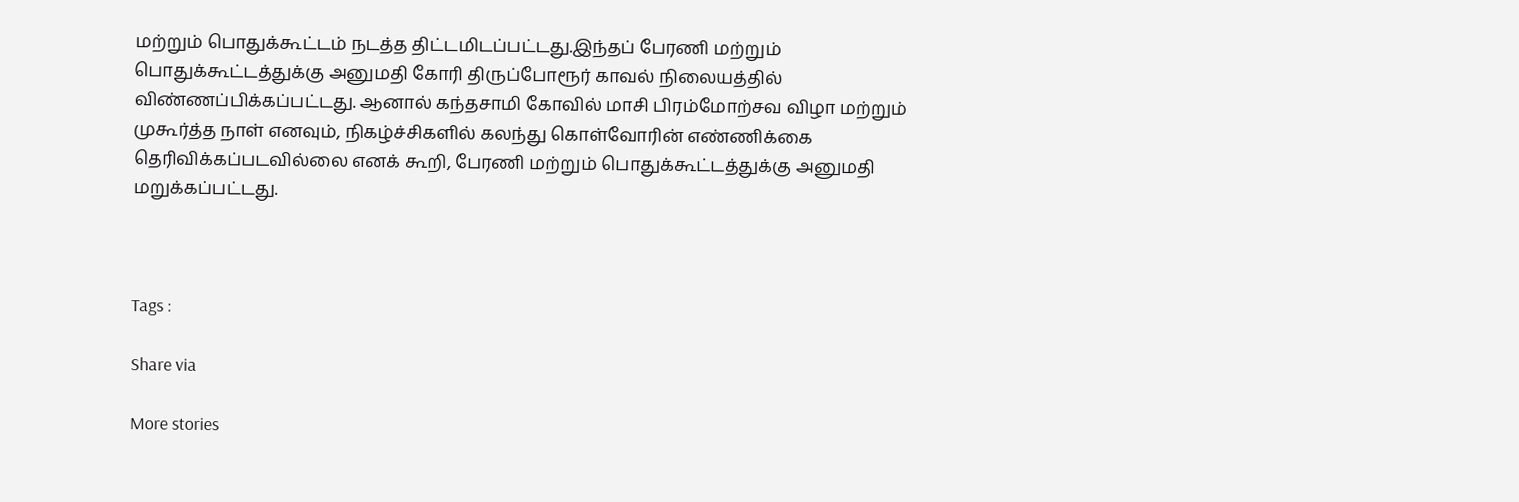மற்றும் பொதுக்கூட்டம் நடத்த திட்டமிடப்பட்டது.இந்தப் பேரணி மற்றும் பொதுக்கூட்டத்துக்கு அனுமதி கோரி திருப்போரூர் காவல் நிலையத்தில் விண்ணப்பிக்கப்பட்டது. ஆனால் கந்தசாமி கோவில் மாசி பிரம்மோற்சவ விழா மற்றும் முகூர்த்த நாள் எனவும், நிகழ்ச்சிகளில் கலந்து கொள்வோரின் எண்ணிக்கை தெரிவிக்கப்படவில்லை எனக் கூறி, பேரணி மற்றும் பொதுக்கூட்டத்துக்கு அனுமதி மறுக்கப்பட்டது.



Tags :

Share via

More stories